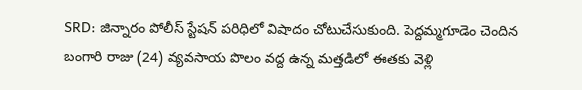SRD: జిన్నారం పోలీస్ స్టేషన్ పరిధిలో విషాదం చోటుచేసుకుంది. పెద్దమ్మగూడెం చెందిన బంగారి రాజు (24) వ్యవసాయ పొలం వద్ద ఉన్న మత్తడిలో ఈతకు వెళ్లి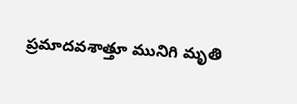ప్రమాదవశాత్తూ మునిగి మృతి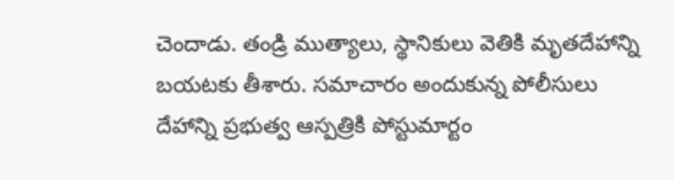చెందాడు. తండ్రి ముత్యాలు, స్థానికులు వెతికి మృతదేహాన్ని బయటకు తీశారు. సమాచారం అందుకున్న పోలీసులు దేహాన్ని ప్రభుత్వ ఆస్పత్రికి పోస్టుమార్టం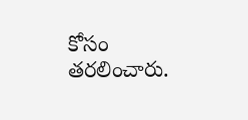కోసం తరలించారు.